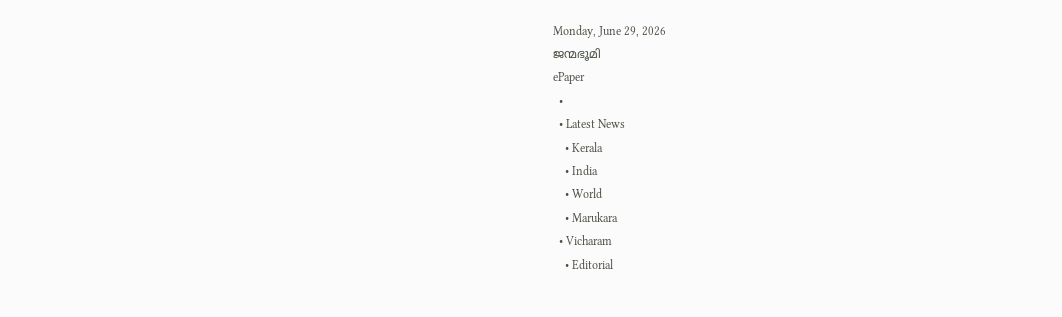Monday, June 29, 2026
ജന്മഭൂമി
ePaper
  •
  • Latest News
    • Kerala
    • India
    • World
    • Marukara
  • Vicharam
    • Editorial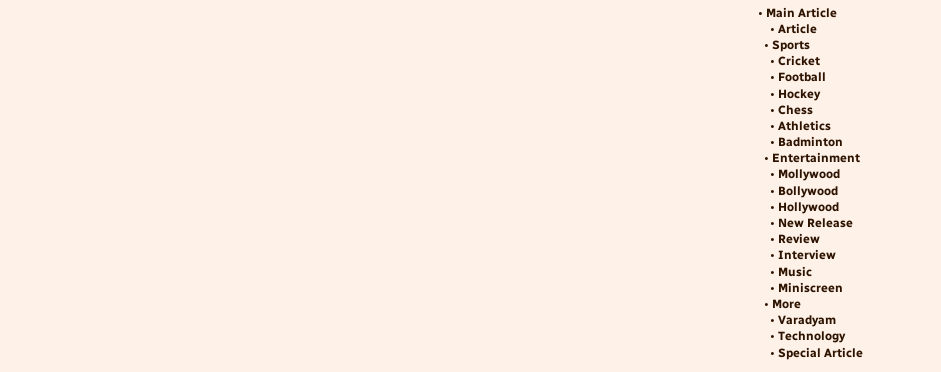• Main Article
    • Article
  • Sports
    • Cricket
    • Football
    • Hockey
    • Chess
    • Athletics
    • Badminton
  • Entertainment
    • Mollywood
    • Bollywood
    • Hollywood
    • New Release
    • Review
    • Interview
    • Music
    • Miniscreen
  • More
    • Varadyam
    • Technology
    • Special Article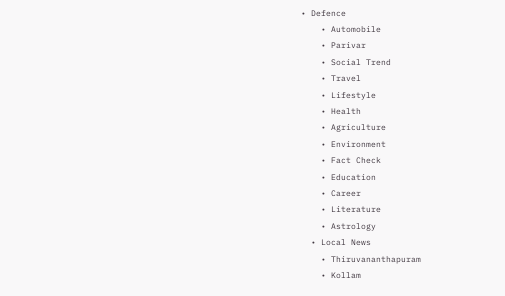• Defence
    • Automobile
    • Parivar
    • Social Trend
    • Travel
    • Lifestyle
    • Health
    • Agriculture
    • Environment
    • Fact Check
    • Education
    • Career
    • Literature
    • Astrology
  • Local News
    • Thiruvananthapuram
    • Kollam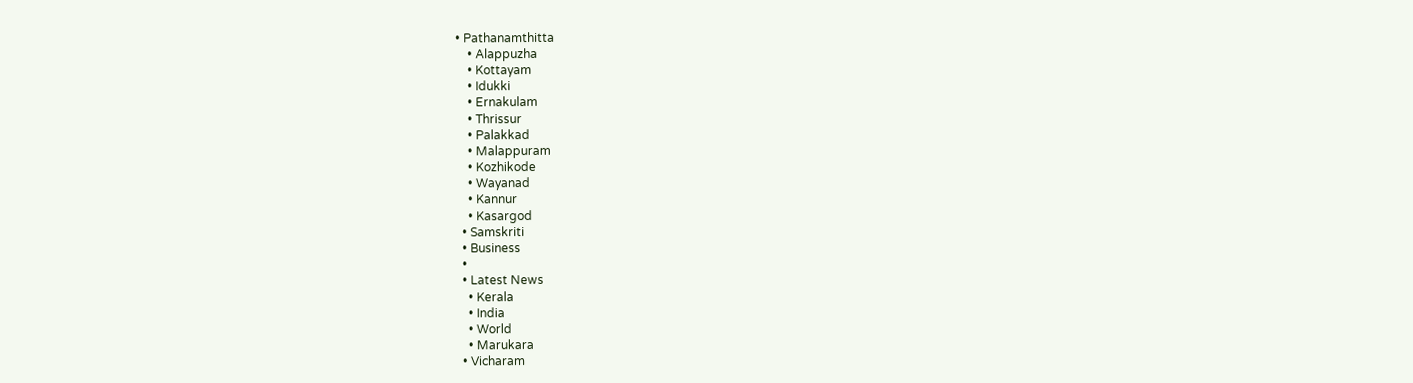• Pathanamthitta
    • Alappuzha
    • Kottayam
    • Idukki
    • Ernakulam
    • Thrissur
    • Palakkad
    • Malappuram
    • Kozhikode
    • Wayanad
    • Kannur
    • Kasargod
  • Samskriti
  • Business
  •
  • Latest News
    • Kerala
    • India
    • World
    • Marukara
  • Vicharam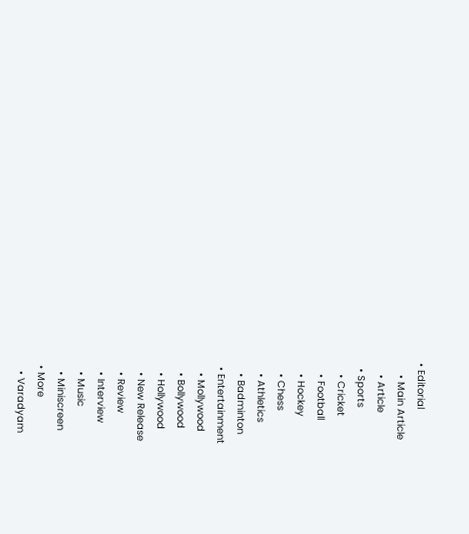• Editorial
    • Main Article
    • Article
  • Sports
    • Cricket
    • Football
    • Hockey
    • Chess
    • Athletics
    • Badminton
  • Entertainment
    • Mollywood
    • Bollywood
    • Hollywood
    • New Release
    • Review
    • Interview
    • Music
    • Miniscreen
  • More
    • Varadyam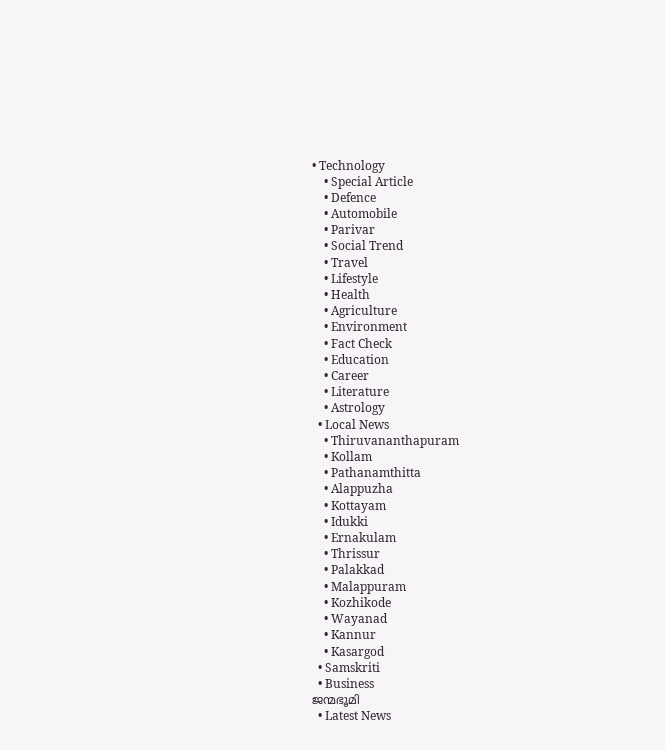• Technology
    • Special Article
    • Defence
    • Automobile
    • Parivar
    • Social Trend
    • Travel
    • Lifestyle
    • Health
    • Agriculture
    • Environment
    • Fact Check
    • Education
    • Career
    • Literature
    • Astrology
  • Local News
    • Thiruvananthapuram
    • Kollam
    • Pathanamthitta
    • Alappuzha
    • Kottayam
    • Idukki
    • Ernakulam
    • Thrissur
    • Palakkad
    • Malappuram
    • Kozhikode
    • Wayanad
    • Kannur
    • Kasargod
  • Samskriti
  • Business
ജന്മഭൂമി
  • Latest News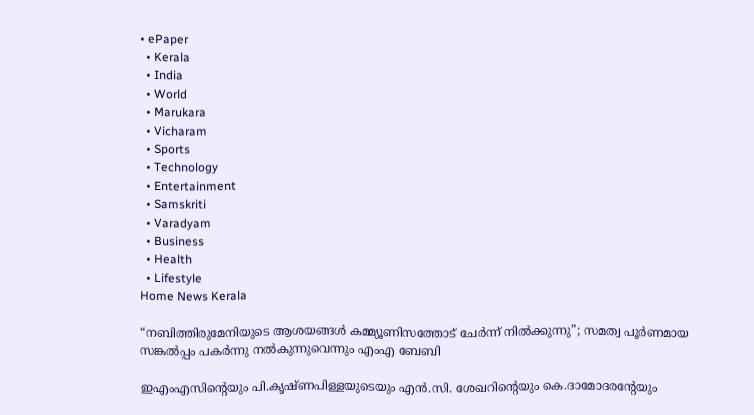• ePaper
  • Kerala
  • India
  • World
  • Marukara
  • Vicharam
  • Sports
  • Technology
  • Entertainment
  • Samskriti
  • Varadyam
  • Business
  • Health
  • Lifestyle
Home News Kerala

“നബിത്തിരുമേനിയുടെ ആശയങ്ങള്‍ കമ്മ്യൂണിസത്തോട് ചേര്‍ന്ന് നില്‍ക്കുന്നു”; സമത്വ പൂര്‍ണമായ സങ്കല്‍പ്പം പകര്‍ന്നു നല്‍കുന്നുവെന്നും എംഎ ബേബി

ഇഎംഎസിന്റെയും പി.കൃഷ്ണപിള്ളയുടെയും എന്‍.സി. ശേഖറിന്റെയും കെ.ദാമോദരന്റേയും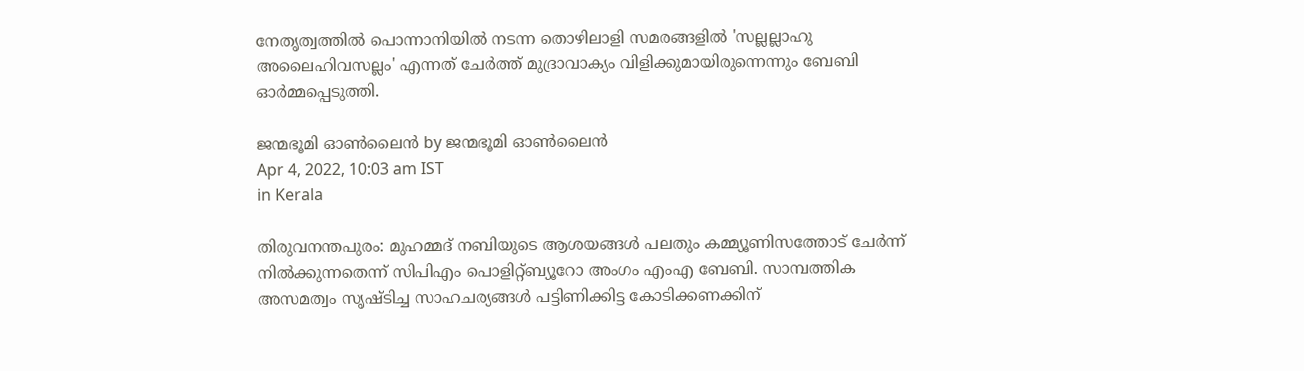നേതൃത്വത്തില്‍ പൊന്നാനിയില്‍ നടന്ന തൊഴിലാളി സമരങ്ങളില്‍ 'സല്ലല്ലാഹു അലൈഹിവസല്ലം' എന്നത് ചേര്‍ത്ത് മുദ്രാവാക്യം വിളിക്കുമായിരുന്നെന്നും ബേബി ഓര്‍മ്മപ്പെടുത്തി.

ജന്മഭൂമി ഓണ്‍ലൈന്‍ by ജന്മഭൂമി ഓണ്‍ലൈന്‍
Apr 4, 2022, 10:03 am IST
in Kerala

തിരുവനന്തപുരം: മുഹമ്മദ് നബിയുടെ ആശയങ്ങള്‍ പലതും കമ്മ്യൂണിസത്തോട് ചേര്‍ന്ന് നില്‍ക്കുന്നതെന്ന് സിപിഎം പൊളിറ്റ്ബ്യൂറോ അംഗം എംഎ ബേബി. സാമ്പത്തിക അസമത്വം സൃഷ്ടിച്ച സാഹചര്യങ്ങള്‍ പട്ടിണിക്കിട്ട കോടിക്കണക്കിന്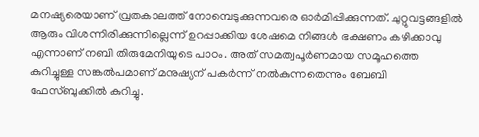മനഷ്യരെയാണ് വ്രതകാലത്ത് നോമ്പെടുക്കുന്നവരെ ഓര്‍മിപ്പിക്കുന്നത്. ചുറ്റുവട്ടങ്ങളില്‍ ആരും വിശന്നിരിക്കുന്നില്ലെന്ന് ഉറപ്പാക്കിയ ശേഷമെ നിങ്ങള്‍ ഭക്ഷണം കഴിക്കാവു എന്നാണ് നബി തിരുമേനിയുടെ പാഠം. അത് സമത്വപൂര്‍ണമായ സമൂഹത്തെ കുറിച്ചുള്ള സങ്കല്‍പമാണ് മനുഷ്യന് പകര്‍ന്ന് നല്‍കുന്നതെന്നും ബേബി ഫേസ്ബുക്കില്‍ കുറിച്ചു.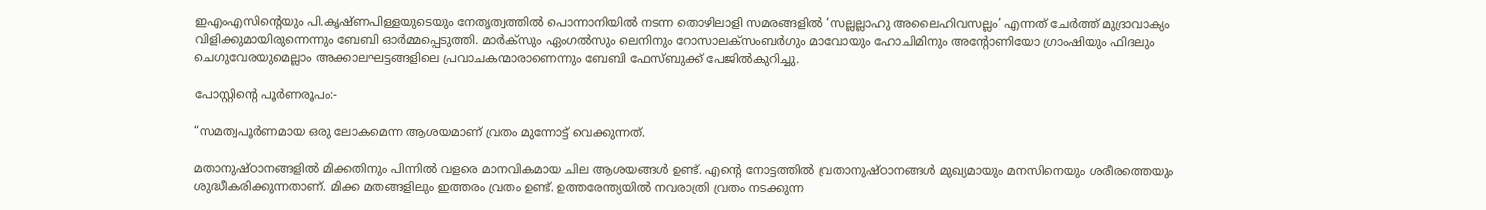ഇഎംഎസിന്റെയും പി.കൃഷ്ണപിള്ളയുടെയും നേതൃത്വത്തില്‍ പൊന്നാനിയില്‍ നടന്ന തൊഴിലാളി സമരങ്ങളില്‍ ‘സല്ലല്ലാഹു അലൈഹിവസല്ലം’ എന്നത് ചേര്‍ത്ത് മുദ്രാവാക്യം വിളിക്കുമായിരുന്നെന്നും ബേബി ഓര്‍മ്മപ്പെടുത്തി. മാര്‍ക്‌സും ഏംഗല്‍സും ലെനിനും റോസാലക്‌സംബര്‍ഗും മാവോയും ഹോചിമിനും അന്റോണിയോ ഗ്രാംഷിയും ഫിദലും ചെഗുവേരയുമെല്ലാം അക്കാലഘട്ടങ്ങളിലെ പ്രവാചകന്മാരാണെന്നും ബേബി ഫേസ്ബുക്ക് പേജില്‍കുറിച്ചു.

പോസ്റ്റിന്റെ പൂര്‍ണരൂപം:-

“സമത്വപൂർണമായ ഒരു ലോകമെന്ന ആശയമാണ് വ്രതം മുന്നോട്ട് വെക്കുന്നത്.

മതാനുഷ്ഠാനങ്ങളിൽ മിക്കതിനും പിന്നിൽ വളരെ മാനവികമായ ചില ആശയങ്ങൾ ഉണ്ട്. എന്റെ നോട്ടത്തിൽ വ്രതാനുഷ്ഠാനങ്ങൾ മുഖ്യമായും മനസിനെയും ശരീരത്തെയും ശുദ്ധീകരിക്കുന്നതാണ്. മിക്ക മതങ്ങളിലും ഇത്തരം വ്രതം ഉണ്ട്. ഉത്തരേന്ത്യയിൽ നവരാത്രി വ്രതം നടക്കുന്ന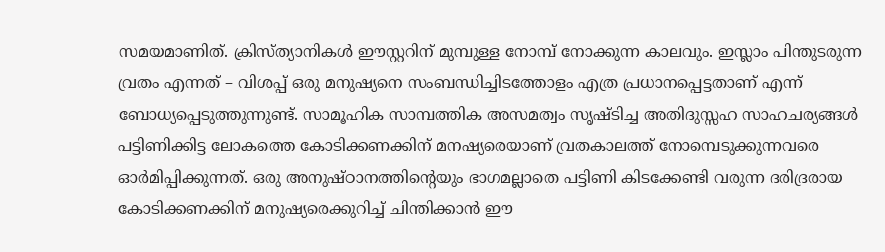സമയമാണിത്. ക്രിസ്ത്യാനികൾ ഈസ്റ്ററിന് മുമ്പുള്ള നോമ്പ് നോക്കുന്ന കാലവും. ഇസ്ലാം പിന്തുടരുന്ന വ്രതം എന്നത് – വിശപ്പ് ഒരു മനുഷ്യനെ സംബന്ധിച്ചിടത്തോളം എത്ര പ്രധാനപ്പെട്ടതാണ് എന്ന് ബോധ്യപ്പെടുത്തുന്നുണ്ട്. സാമൂഹിക സാമ്പത്തിക അസമത്വം സൃഷ്ടിച്ച അതിദുസ്സഹ സാഹചര്യങ്ങൾ പട്ടിണിക്കിട്ട ലോകത്തെ കോടിക്കണക്കിന് മനഷ്യരെയാണ് വ്രതകാലത്ത് നോമ്പെടുക്കുന്നവരെ ഓർമിപ്പിക്കുന്നത്. ഒരു അനുഷ്ഠാനത്തിന്റെയും ഭാഗമല്ലാതെ പട്ടിണി കിടക്കേണ്ടി വരുന്ന ദരിദ്രരായ കോടിക്കണക്കിന് മനുഷ്യരെക്കുറിച്ച് ചിന്തിക്കാൻ ഈ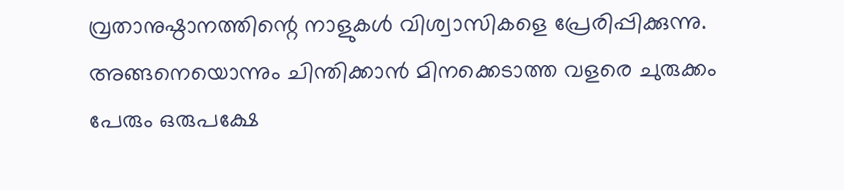വ്രതാനുഷ്ഠാനത്തിന്റെ നാളുകൾ വിശ്വാസികളെ പ്രേരിപ്പിക്കുന്നു. അങ്ങനെയൊന്നും ചിന്തിക്കാൻ മിനക്കെടാത്ത വളരെ ചുരുക്കം പേരും ഒരുപക്ഷേ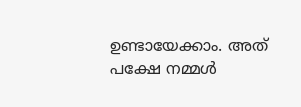ഉണ്ടായേക്കാം. അത് പക്ഷേ നമ്മൾ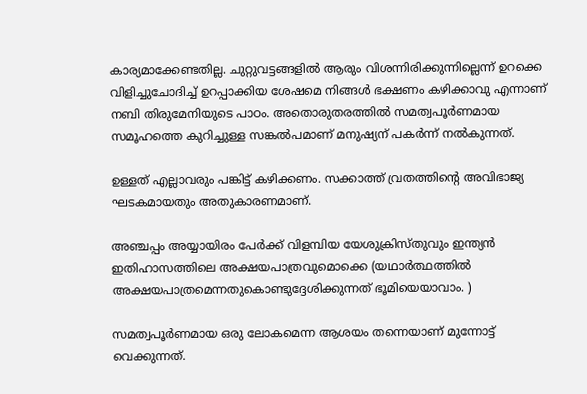കാര്യമാക്കേണ്ടതില്ല. ചുറ്റുവട്ടങ്ങളിൽ ആരും വിശന്നിരിക്കുന്നില്ലെന്ന് ഉറക്കെ വിളിച്ചുചോദിച്ച് ഉറപ്പാക്കിയ ശേഷമെ നിങ്ങൾ ഭക്ഷണം കഴിക്കാവു എന്നാണ് നബി തിരുമേനിയുടെ പാഠം. അതൊരുതരത്തിൽ സമത്വപൂർണമായ സമൂഹത്തെ കുറിച്ചുള്ള സങ്കൽപമാണ് മനുഷ്യന് പകർന്ന് നൽകുന്നത്.

ഉള്ളത് എല്ലാവരും പങ്കിട്ട് കഴിക്കണം. സക്കാത്ത് വ്രതത്തിന്റെ അവിഭാജ്യ ഘടകമായതും അതുകാരണമാണ്.

അഞ്ചപ്പം അയ്യായിരം പേർക്ക് വിളമ്പിയ യേശുക്രിസ്തുവും ഇന്ത്യൻ ഇതിഹാസത്തിലെ അക്ഷയപാത്രവുമൊക്കെ (യഥാർത്ഥത്തിൽ അക്ഷയപാത്രമെന്നതുകൊണ്ടുദ്ദേശിക്കുന്നത് ഭൂമിയെയാവാം. )

സമത്വപൂർണമായ ഒരു ലോകമെന്ന ആശയം തന്നെയാണ് മുന്നോട്ട് വെക്കുന്നത്.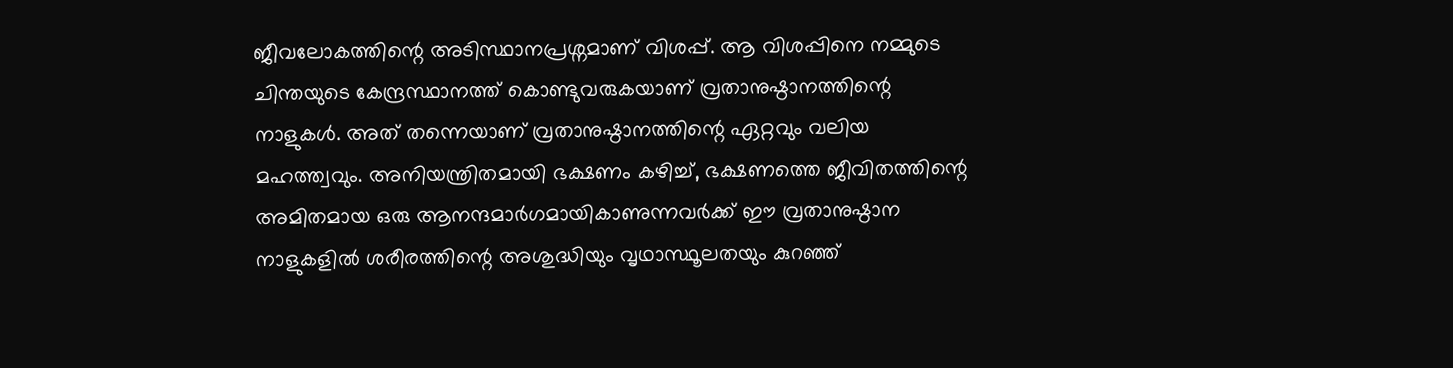ജീവലോകത്തിന്റെ അടിസ്ഥാനപ്രശ്നമാണ് വിശപ്പ്. ആ വിശപ്പിനെ നമ്മുടെ ചിന്തയുടെ കേന്ദ്രസ്ഥാനത്ത് കൊണ്ടുവരുകയാണ് വ്രതാനുഷ്ഠാനത്തിന്റെ നാളുകൾ. അത് തന്നെയാണ് വ്രതാനുഷ്ഠാനത്തിന്റെ ഏറ്റവും വലിയ മഹത്ത്വവും. അനിയന്ത്രിതമായി ഭക്ഷണം കഴിച്ച്, ഭക്ഷണത്തെ ജീവിതത്തിന്റെ അമിതമായ ഒരു ആനന്ദമാർഗമായികാണുന്നവർക്ക് ഈ വ്രതാനുഷ്ഠാന നാളുകളിൽ ശരീരത്തിന്റെ അശുദ്ധിയും വൃഥാസ്ഥൂലതയും കുറഞ്ഞ്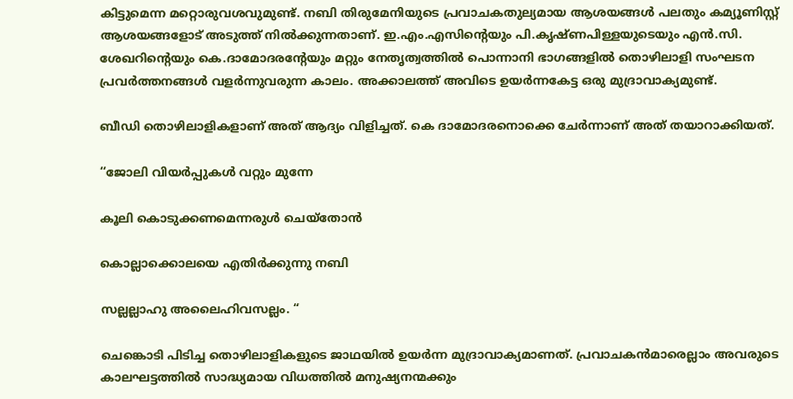കിട്ടുമെന്ന മറ്റൊരുവശവുമുണ്ട്. നബി തിരുമേനിയുടെ പ്രവാചകതുല്യമായ ആശയങ്ങൾ പലതും കമ്യൂണിസ്റ്റ് ആശയങ്ങളോട് അടുത്ത് നിൽക്കുന്നതാണ്. ഇ.എം.എസിന്റെയും പി.കൃഷ്ണപിള്ളയുടെയും എൻ.സി. ശേഖറിന്റെയും കെ.ദാമോദരന്റേയും മറ്റും നേതൃത്വത്തിൽ പൊന്നാനി ഭാഗങ്ങളിൽ തൊഴിലാളി സംഘടന പ്രവർത്തനങ്ങൾ വളർന്നുവരുന്ന കാലം. അക്കാലത്ത് അവിടെ ഉയർന്നകേട്ട ഒരു മുദ്രാവാക്യമുണ്ട്.

ബീഡി തൊഴിലാളികളാണ് അത് ആദ്യം വിളിച്ചത്. കെ ദാമോദരനൊക്കെ ചേർന്നാണ് അത് തയാറാക്കിയത്.

‘‘ജോലി വിയർപ്പുകൾ വറ്റും മുന്നേ

കൂലി കൊടുക്കണമെന്നരുൾ ചെയ്തോൻ

കൊല്ലാക്കൊലയെ എതിർക്കുന്നു നബി

സല്ലല്ലാഹു അലൈഹിവസല്ലം. “

ചെങ്കൊടി പിടിച്ച തൊഴിലാളികളുടെ ജാഥയിൽ ഉയർന്ന മുദ്രാവാക്യമാണത്. പ്രവാചകൻമാരെല്ലാം അവരുടെ കാലഘട്ടത്തിൽ സാദ്ധ്യമായ വിധത്തിൽ മനുഷ്യനന്മക്കും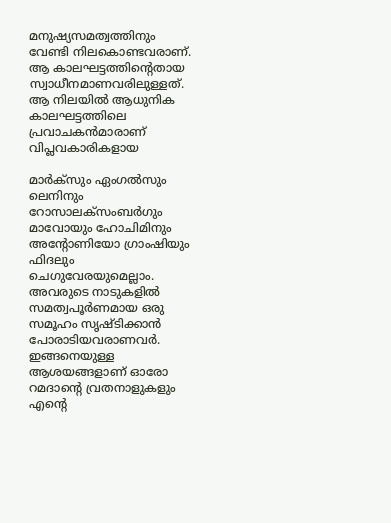മനുഷ്യസമത്വത്തിനും വേണ്ടി നിലകൊണ്ടവരാണ്. ആ കാലഘട്ടത്തിന്റെതായ സ്വാധീനമാണവരിലുള്ളത്. ആ നിലയിൽ ആധുനിക കാലഘട്ടത്തിലെ പ്രവാചകൻമാരാണ് വിപ്ലവകാരികളായ

മാർക്സും ഏംഗൽസും ലെനിനും റോസാലക്സംബർഗും മാവോയും ഹോചിമിനും അന്റോണിയോ ഗ്രാംഷിയും ഫിദലും ചെഗുവേരയുമെല്ലാം. അവരുടെ നാടുകളിൽ സമത്വപൂർണമായ ഒരു സമൂഹം സൃഷ്ടിക്കാൻ പോരാടിയവരാണവർ. ഇങ്ങനെയുള്ള ആശയങ്ങളാണ് ഓരോ റമദാന്റെ വ്രതനാളുകളും എന്റെ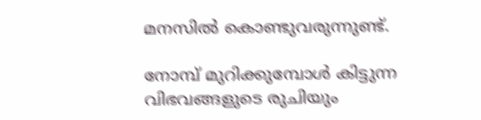മനസിൽ കൊണ്ടുവരുന്നുണ്ട്.

നോമ്പ് മുറിക്കുമ്പോൾ കിട്ടുന്ന വിഭവങ്ങളുടെ രുചിയും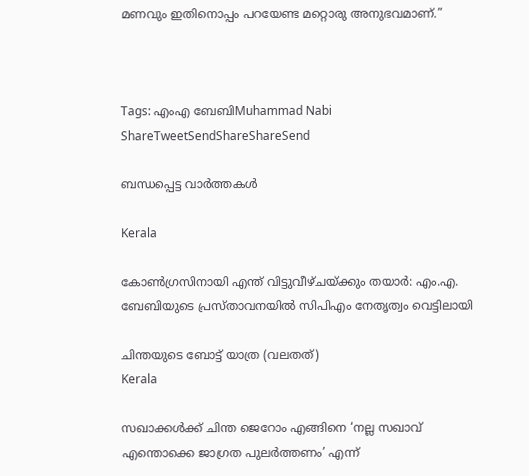മണവും ഇതിനൊപ്പം പറയേണ്ട മറ്റൊരു അനുഭവമാണ്.”



Tags: എംഎ ബേബിMuhammad Nabi
ShareTweetSendShareShareSend

ബന്ധപ്പെട്ട വാര്‍ത്തകള്‍

Kerala

കോണ്‍ഗ്രസിനായി എന്ത് വിട്ടുവീഴ്ചയ്‌ക്കും തയാര്‍: എം.എ. ബേബിയുടെ പ്രസ്താവനയില്‍ സിപിഎം നേതൃത്വം വെട്ടിലായി

ചിന്തയുടെ ബോട്ട് യാത്ര (വലതത്)
Kerala

സഖാക്കള്‍ക്ക് ചിന്ത ജെറോം എങ്ങിനെ ‘നല്ല സഖാവ് എന്തൊക്കെ ജാഗ്രത പുലര്‍ത്തണം’ എന്ന്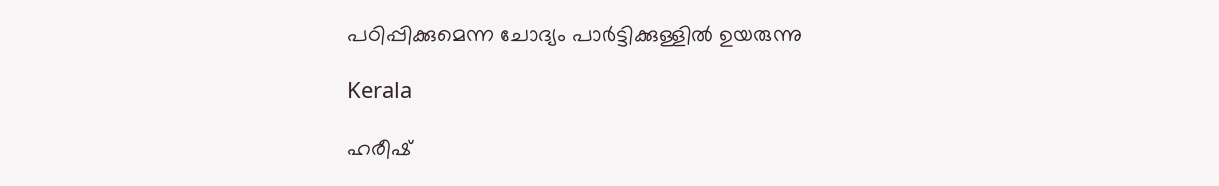പഠിപ്പിക്കുമെന്ന ചോദ്യം പാര്‍ട്ടിക്കുള്ളില്‍ ഉയരുന്നു

Kerala

ഹരീഷ്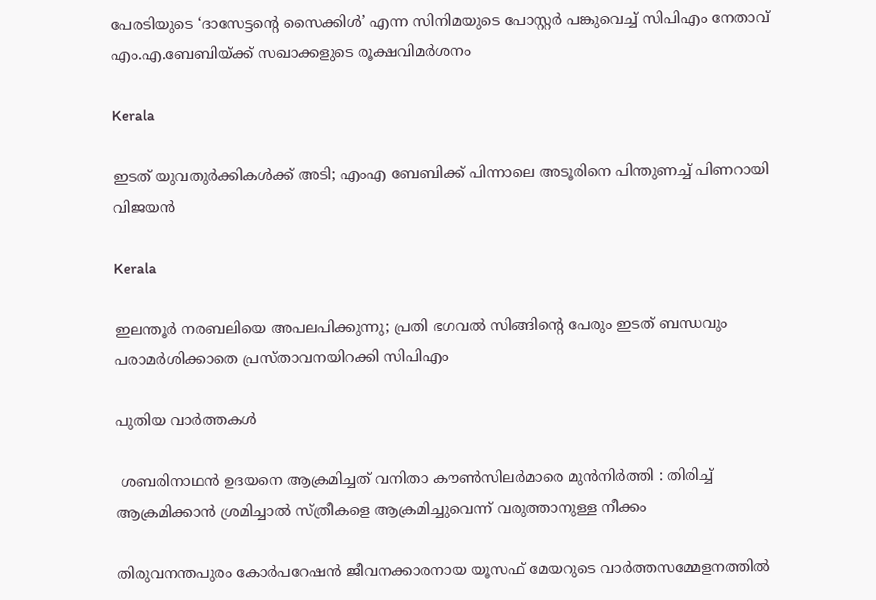പേരടിയുടെ ‘ദാസേട്ടന്റെ സൈക്കിള്‍’ എന്ന സിനിമയുടെ പോസ്റ്റര്‍ പങ്കുവെച്ച് സിപിഎം നേതാവ് എം.എ.ബേബിയ്‌ക്ക് സഖാക്കളുടെ രൂക്ഷവിമര്‍ശനം

Kerala

ഇടത് യുവതുര്‍ക്കികള്‍ക്ക് അടി; എംഎ ബേബിക്ക് പിന്നാലെ അടൂരിനെ പിന്തുണച്ച് പിണറായി വിജയന്‍

Kerala

ഇലന്തൂര്‍ നരബലിയെ അപലപിക്കുന്നു; പ്രതി ഭഗവല്‍ സിങ്ങിന്റെ പേരും ഇടത് ബന്ധവും പരാമര്‍ശിക്കാതെ പ്രസ്താവനയിറക്കി സിപിഎം

പുതിയ വാര്‍ത്തകള്‍

 ശബരിനാഥൻ ഉദയനെ ആക്രമിച്ചത് വനിതാ കൗൺസിലർമാരെ മുൻനിർത്തി : തിരിച്ച് ആക്രമിക്കാൻ ശ്രമിച്ചാൽ സ്ത്രീകളെ ആക്രമിച്ചുവെന്ന് വരുത്താനുള്ള നീക്കം

തിരുവനന്തപുരം കോര്‍പറേഷന്‍ ജീവനക്കാരനായ യൂസഫ് മേയറുടെ വാര്‍ത്തസമ്മേളനത്തില്‍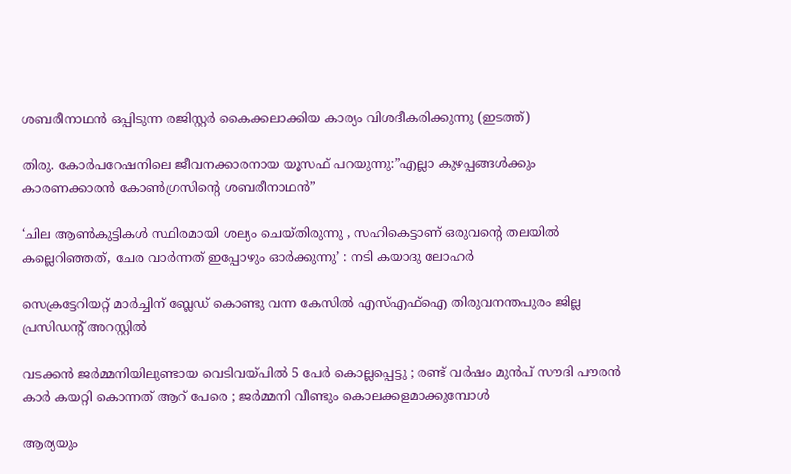ശബരീനാഥന്‍ ഒപ്പിടുന്ന രജിസ്റ്റര്‍ കൈക്കലാക്കിയ കാര്യം വിശദീകരിക്കുന്നു (ഇടത്ത്)

തിരു. കോര്‍പറേഷനിലെ ജീവനക്കാരനായ യൂസഫ് പറയുന്നു:”എല്ലാ കുഴപ്പങ്ങള്‍ക്കും കാരണക്കാരന്‍ കോണ്‍ഗ്രസിന്റെ ശബരീനാഥന്‍”

‘ചില ആണ്‍കുട്ടികള്‍ സ്ഥിരമായി ശല്യം ചെയ്തിരുന്നു , സഹികെട്ടാണ് ഒരുവന്റെ തലയിൽ കല്ലെറിഞ്ഞത്, ചേര വാർന്നത് ഇപ്പോഴും ഓർക്കുന്നു’ : നടി കയാദു ലോഹര്‍

സെക്രട്ടേറിയറ്റ് മാര്‍ച്ചിന് ബ്ലേഡ് കൊണ്ടു വന്ന കേസില്‍ എസ്എഫ്‌ഐ തിരുവനന്തപുരം ജില്ല പ്രസിഡന്റ് അറസ്റ്റില്‍

വടക്കൻ ജർമ്മനിയിലുണ്ടായ വെടിവയ്‌പിൽ 5 പേർ കൊല്ലപ്പെട്ടു ; രണ്ട് വർഷം മുൻപ് സൗദി പൗരൻ കാർ കയറ്റി കൊന്നത് ആറ് പേരെ ; ജർമ്മനി വീണ്ടും കൊലക്കളമാക്കുമ്പോൾ

ആര്യയും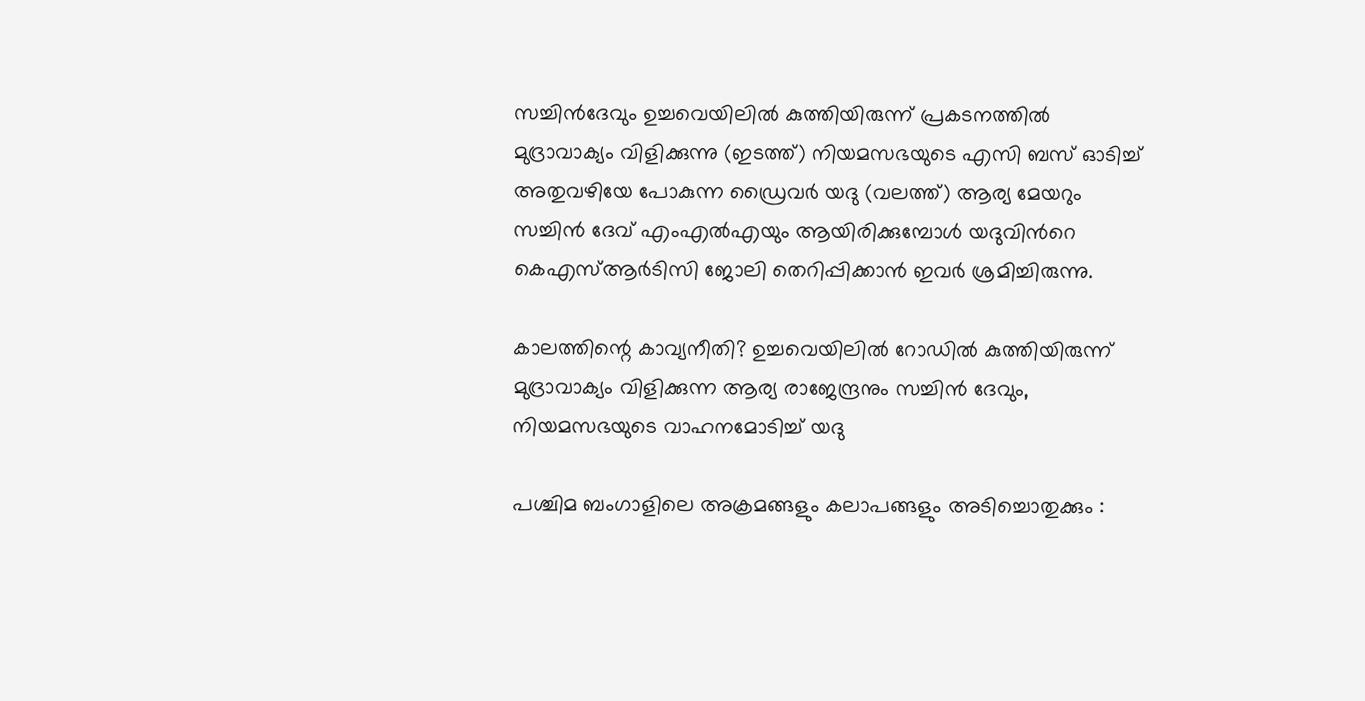സച്ചിന്‍ദേവും ഉച്ചവെയിലില്‍ കുത്തിയിരുന്ന് പ്രകടനത്തില്‍ മുദ്രാവാക്യം വിളിക്കുന്നു (ഇടത്ത്) നിയമസഭയുടെ എസി ബസ് ഓടിച്ച് അതുവഴിയേ പോകുന്ന ഡ്രൈവര്‍ യദു (വലത്ത്) ആര്യ മേയറും സച്ചിന്‍ ദേവ് എംഎല്‍എയും ആയിരിക്കുമ്പോള്‍ യദുവിന്‍റെ കെഎസ്ആര്‍ടിസി ജോലി തെറിപ്പിക്കാന്‍ ഇവര്‍ ശ്രമിച്ചിരുന്നു.

കാലത്തിന്റെ കാവ്യനീതി? ഉച്ചവെയിലില്‍ റോഡില്‍ കുത്തിയിരുന്ന് മുദ്രാവാക്യം വിളിക്കുന്ന ആര്യ രാജേന്ദ്രനും സച്ചിന്‍ ദേവും, നിയമസഭയുടെ വാഹനമോടിച്ച് യദു

പശ്ചിമ ബംഗാളിലെ അക്രമങ്ങളും കലാപങ്ങളും അടിച്ചൊതുക്കും :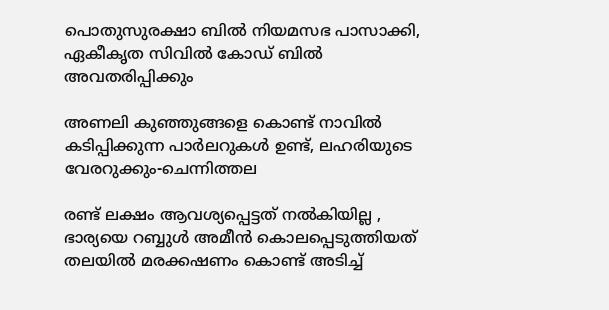പൊതുസുരക്ഷാ ബിൽ നിയമസഭ പാസാക്കി, ഏകീകൃത സിവിൽ കോഡ് ബിൽ അവതരിപ്പിക്കും

അണലി കുഞ്ഞുങ്ങളെ കൊണ്ട് നാവില്‍ കടിപ്പിക്കുന്ന പാര്‍ലറുകള്‍ ഉണ്ട്, ലഹരിയുടെ വേരറുക്കും-ചെന്നിത്തല

രണ്ട് ലക്ഷം ആവശ്യപ്പെട്ടത് നൽകിയില്ല , ഭാര്യയെ റബ്ബുൾ അമീൻ കൊലപ്പെടുത്തിയത് തലയിൽ മരക്കഷണം കൊണ്ട് അടിച്ച്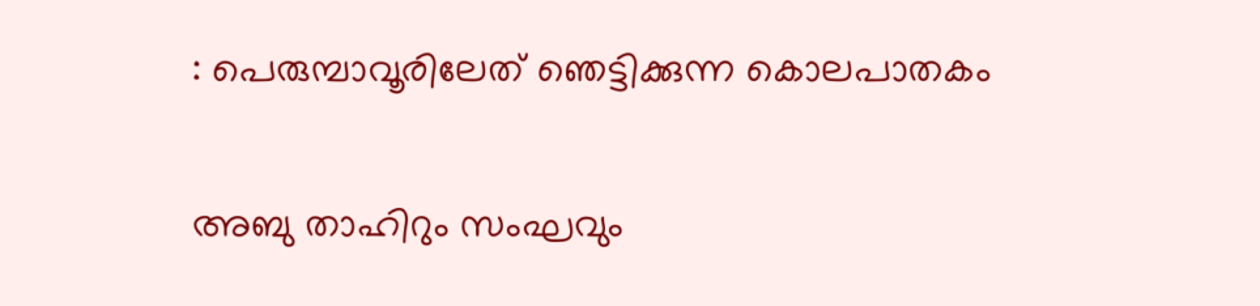: പെരുമ്പാവൂരിലേത് ഞെട്ടിക്കുന്ന കൊലപാതകം

അബു താഹിറും സംഘവും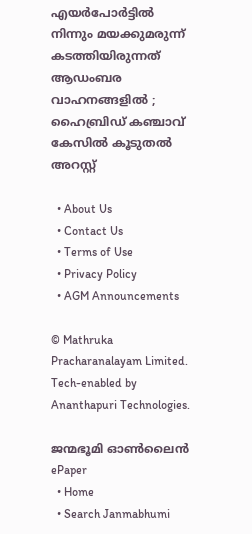എയർപോർട്ടിൽ നിന്നും മയക്കുമരുന്ന് കടത്തിയിരുന്നത് ആഡംബര വാഹനങ്ങളിൽ ; ഹൈബ്രിഡ് കഞ്ചാവ് കേസിൽ കൂടുതൽ അറസ്റ്റ്

  • About Us
  • Contact Us
  • Terms of Use
  • Privacy Policy
  • AGM Announcements

© Mathruka Pracharanalayam Limited.
Tech-enabled by Ananthapuri Technologies.

ജന്മഭൂമി ഓണ്‍ലൈന്‍
ePaper
  • Home
  • Search Janmabhumi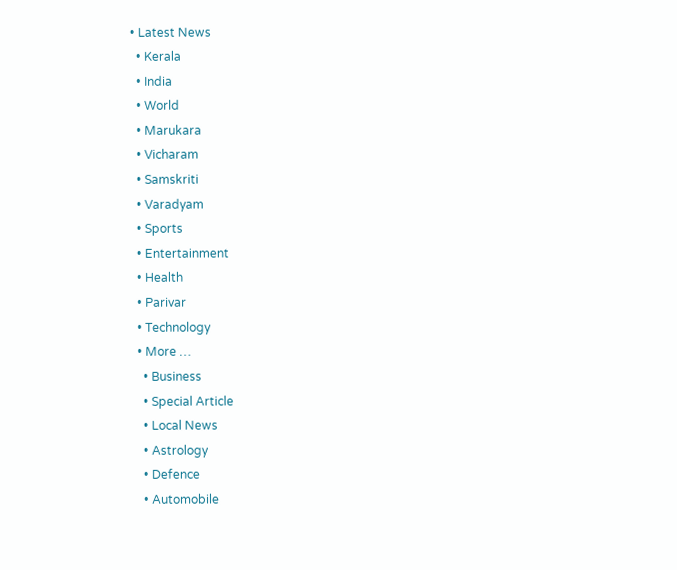• Latest News
  • Kerala
  • India
  • World
  • Marukara
  • Vicharam
  • Samskriti
  • Varadyam
  • Sports
  • Entertainment
  • Health
  • Parivar
  • Technology
  • More …
    • Business
    • Special Article
    • Local News
    • Astrology
    • Defence
    • Automobile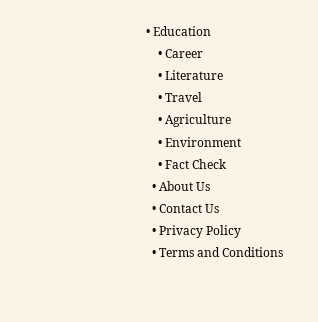• Education
    • Career
    • Literature
    • Travel
    • Agriculture
    • Environment
    • Fact Check
  • About Us
  • Contact Us
  • Privacy Policy
  • Terms and Conditions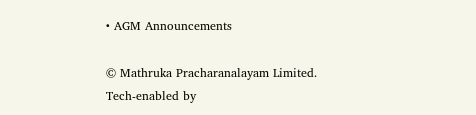• AGM Announcements

© Mathruka Pracharanalayam Limited.
Tech-enabled by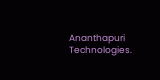Ananthapuri Technologies.